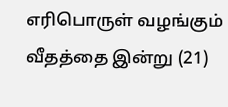எரிபொருள் வழங்கும் வீதத்தை இன்று (21)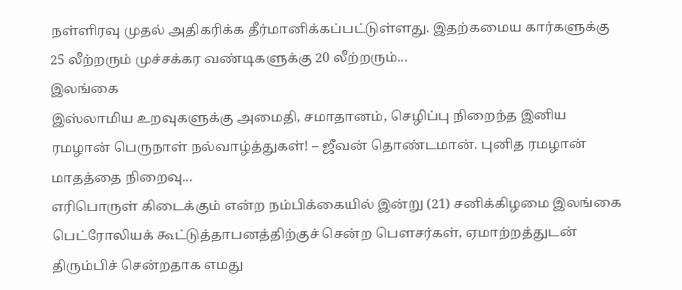நள்ளிரவு முதல் அதிகரிக்க தீர்மானிக்கப்பட்டுள்ளது. இதற்கமைய கார்களுக்கு 25 லீற்றரும் முச்சக்கர வண்டிகளுக்கு 20 லீற்றரும்...
இலங்கை
இஸ்லாமிய உறவுகளுக்கு அமைதி, சமாதானம், செழிப்பு நிறைந்த இனிய ரமழான் பெருநாள் நல்வாழ்த்துகள்! – ஜீவன் தொண்டமான். புனித ரமழான் மாதத்தை நிறைவு...
எரிபொருள் கிடைக்கும் என்ற நம்பிக்கையில் இன்று (21) சனிக்கிழமை இலங்கை பெட்ரோலியக் கூட்டுத்தாபனத்திற்குச் சென்ற பௌசர்கள், ஏமாற்றத்துடன் திரும்பிச் சென்றதாக எமது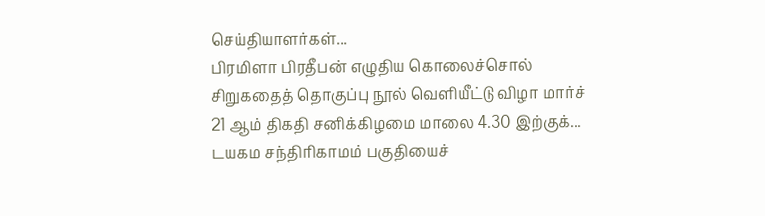செய்தியாளர்கள்...
பிரமிளா பிரதீபன் எழுதிய கொலைச்சொல் சிறுகதைத் தொகுப்பு நூல் வெளியீட்டு விழா மார்ச் 21 ஆம் திகதி சனிக்கிழமை மாலை 4.30 இற்குக்...
டயகம சந்திரிகாமம் பகுதியைச்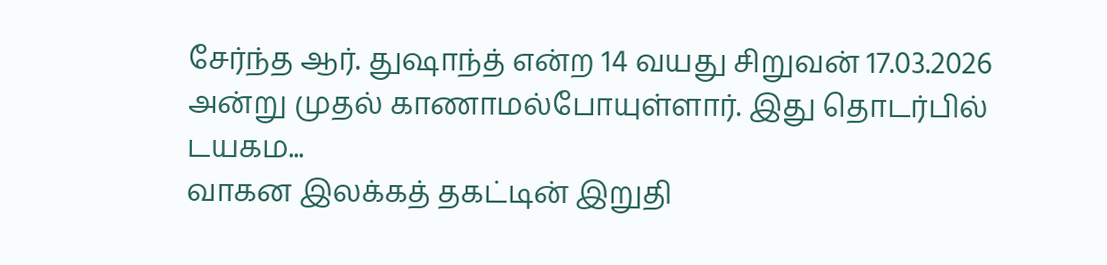சேர்ந்த ஆர். துஷாந்த் என்ற 14 வயது சிறுவன் 17.03.2026 அன்று முதல் காணாமல்போயுள்ளார். இது தொடர்பில் டயகம...
வாகன இலக்கத் தகட்டின் இறுதி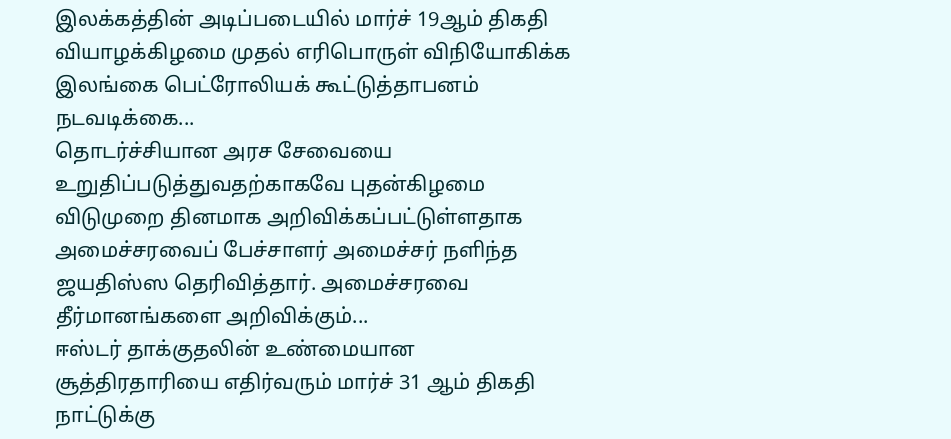இலக்கத்தின் அடிப்படையில் மார்ச் 19ஆம் திகதி வியாழக்கிழமை முதல் எரிபொருள் விநியோகிக்க இலங்கை பெட்ரோலியக் கூட்டுத்தாபனம் நடவடிக்கை...
தொடர்ச்சியான அரச சேவையை உறுதிப்படுத்துவதற்காகவே புதன்கிழமை விடுமுறை தினமாக அறிவிக்கப்பட்டுள்ளதாக அமைச்சரவைப் பேச்சாளர் அமைச்சர் நளிந்த ஜயதிஸ்ஸ தெரிவித்தார். அமைச்சரவை தீர்மானங்களை அறிவிக்கும்...
ஈஸ்டர் தாக்குதலின் உண்மையான சூத்திரதாரியை எதிர்வரும் மார்ச் 31 ஆம் திகதி நாட்டுக்கு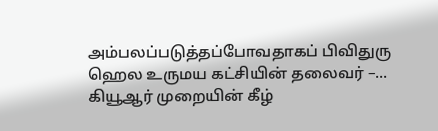அம்பலப்படுத்தப்போவதாகப் பிவிதுரு ஹெல உருமய கட்சியின் தலைவர் –...
கியூஆர் முறையின் கீழ்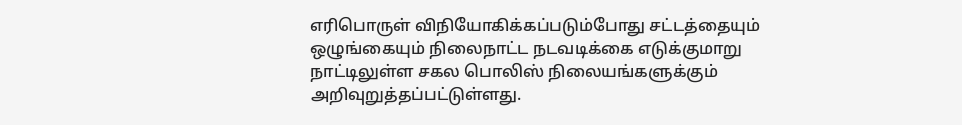எரிபொருள் விநியோகிக்கப்படும்போது சட்டத்தையும் ஒழுங்கையும் நிலைநாட்ட நடவடிக்கை எடுக்குமாறு நாட்டிலுள்ள சகல பொலிஸ் நிலையங்களுக்கும் அறிவுறுத்தப்பட்டுள்ளது.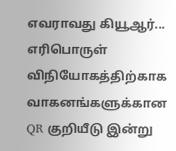எவராவது கியூஆர்...
எரிபொருள் விநியோகத்திற்காக வாகனங்களுக்கான QR குறியீடு இன்று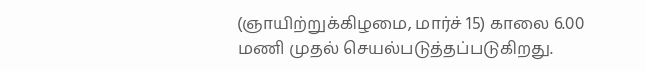(ஞாயிற்றுக்கிழமை, மார்ச் 15) காலை 6.00 மணி முதல் செயல்படுத்தப்படுகிறது.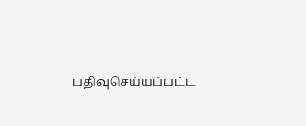பதிவுசெய்யப்பட்ட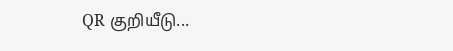QR குறியீடு...